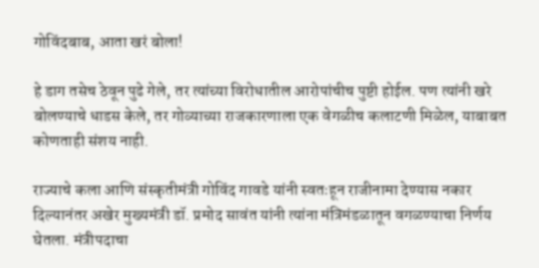गोविंदबाब, आता खरं बोला!

हे डाग तसेच ठेवून पुढे गेले, तर त्यांच्या विरोधातील आरोपांचीच पुष्टी होईल. पण त्यांनी खरे बोलण्याचे धाडस केले, तर गोव्याच्या राजकारणाला एक वेगळीच कलाटणी मिळेल, याबाबत कोणताही संशय नाही.

राज्याचे कला आणि संस्कृतीमंत्री गोविंद गावडे यांनी स्वतःहून राजीनामा देण्यास नकार दिल्यानंतर अखेर मुख्यमंत्री डॉ. प्रमोद सावंत यांनी त्यांना मंत्रिमंडळातून वगळण्याचा निर्णय घेतला. मंत्रीपदाचा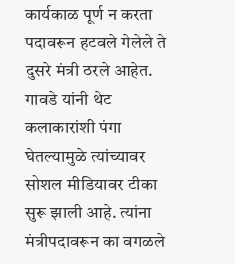कार्यकाळ पूर्ण न करता पदावरून हटवले गेलेले ते दुसरे मंत्री ठरले आहेत. गावडे यांनी थेट कलाकारांशी पंगा घेतल्यामुळे त्यांच्यावर सोशल मीडियावर टीका सुरू झाली आहे. त्यांना मंत्रीपदावरून का वगळले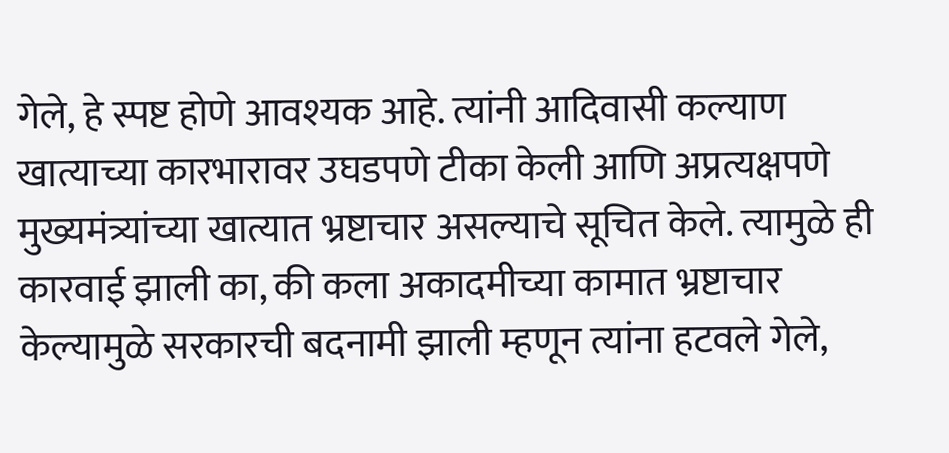गेले, हे स्पष्ट होणे आवश्यक आहे. त्यांनी आदिवासी कल्याण खात्याच्या कारभारावर उघडपणे टीका केली आणि अप्रत्यक्षपणे मुख्यमंत्र्यांच्या खात्यात भ्रष्टाचार असल्याचे सूचित केले. त्यामुळे ही कारवाई झाली का, की कला अकादमीच्या कामात भ्रष्टाचार केल्यामुळे सरकारची बदनामी झाली म्हणून त्यांना हटवले गेले,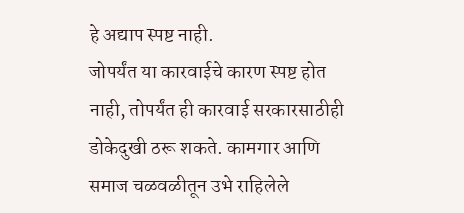हे अद्याप स्पष्ट नाही.
जोपर्यंत या कारवाईचे कारण स्पष्ट होत नाही, तोपर्यंत ही कारवाई सरकारसाठीही डोकेदुखी ठरू शकते. कामगार आणि समाज चळवळीतून उभे राहिलेले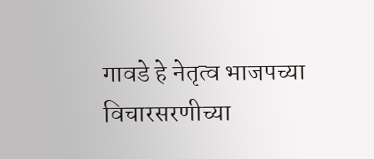गावडे हे नेतृत्व भाजपच्या विचारसरणीच्या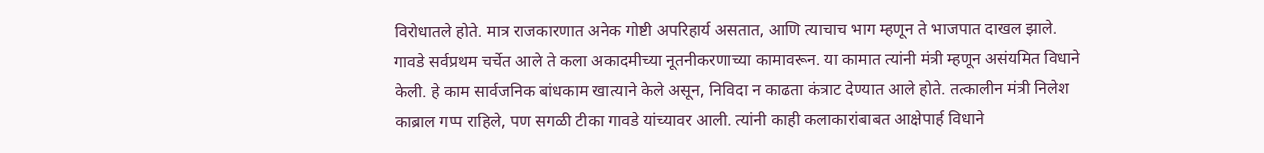विरोधातले होते. मात्र राजकारणात अनेक गोष्टी अपरिहार्य असतात, आणि त्याचाच भाग म्हणून ते भाजपात दाखल झाले. गावडे सर्वप्रथम चर्चेत आले ते कला अकादमीच्या नूतनीकरणाच्या कामावरून. या कामात त्यांनी मंत्री म्हणून असंयमित विधाने केली. हे काम सार्वजनिक बांधकाम खात्याने केले असून, निविदा न काढता कंत्राट देण्यात आले होते. तत्कालीन मंत्री निलेश काब्राल गप्प राहिले, पण सगळी टीका गावडे यांच्यावर आली. त्यांनी काही कलाकारांबाबत आक्षेपार्ह विधाने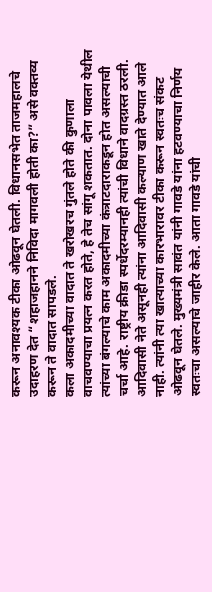करून अनावश्यक टीका ओढवून घेतली. विधानसभेत ताजमहालचे उदाहरण देत “शहाजहानने निविदा मागवली होती का?” असे वक्तव्य करून ते वादात सापडले.
कला अकादमीच्या वादात ते खरोखरच गुंतले होते की कुणाला वाचवण्याचा प्रयत्न करत होते, हे तेच सांगू शकतात. दोना पावला येथील त्यांच्या बंगल्याचे काम अकादमीच्या कंत्राटदाराकडून होत असल्याची चर्चा आहे. राष्ट्रीय क्रीडा स्पर्धेदरम्यानही त्यांची विधाने वादग्रस्त ठरली. आदिवासी नेते असूनही त्यांना आदिवासी कल्याण खाते देण्यात आले नाही. त्यांनी त्या खात्याच्या कारभारावर टीका करून स्वतःच संकट ओढवून घेतले. मुख्यमंत्री सावंत यांनी गावडे यांना हटवण्याचा निर्णय स्वतःचा असल्याचे जाहीर केले. आता गावडे यांची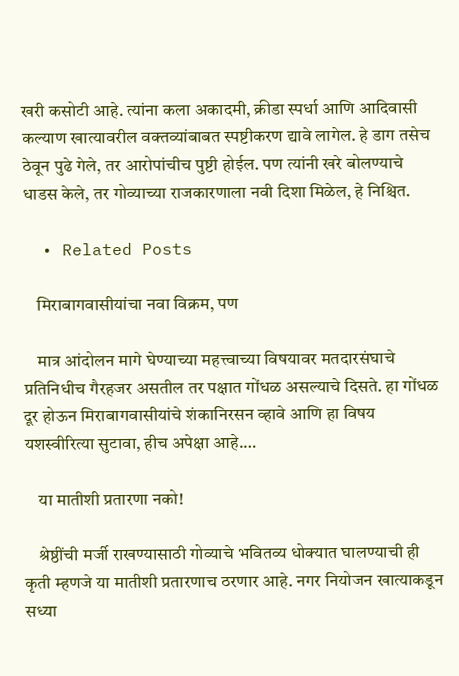खरी कसोटी आहे. त्यांना कला अकादमी, क्रीडा स्पर्धा आणि आदिवासी कल्याण खात्यावरील वक्तव्यांबाबत स्पष्टीकरण द्यावे लागेल. हे डाग तसेच ठेवून पुढे गेले, तर आरोपांचीच पुष्टी होईल. पण त्यांनी खरे बोलण्याचे धाडस केले, तर गोव्याच्या राजकारणाला नवी दिशा मिळेल, हे निश्चित.

  • Related Posts

    मिराबागवासीयांचा नवा विक्रम, पण

    मात्र आंदोलन मागे घेण्याच्या महत्त्वाच्या विषयावर मतदारसंघाचे प्रतिनिधीच गैरहजर असतील तर पक्षात गोंधळ असल्याचे दिसते. हा गोंधळ दूर होऊन मिराबागवासीयांचे शंकानिरसन व्हावे आणि हा विषय यशस्वीरित्या सुटावा, हीच अपेक्षा आहे.…

    या मातीशी प्रतारणा नको!

    श्रेष्ठींची मर्जी राखण्यासाठी गोव्याचे भवितव्य धोक्यात घालण्याची ही कृती म्हणजे या मातीशी प्रतारणाच ठरणार आहे. नगर नियोजन खात्याकडून सध्या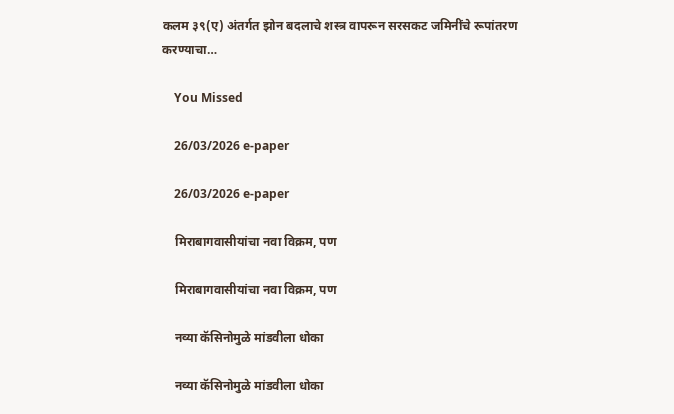कलम ३९(ए) अंतर्गत झोन बदलाचे शस्त्र वापरून सरसकट जमिनींचे रूपांतरण करण्याचा…

    You Missed

    26/03/2026 e-paper

    26/03/2026 e-paper

    मिराबागवासीयांचा नवा विक्रम, पण

    मिराबागवासीयांचा नवा विक्रम, पण

    नव्या कॅसिनोमुळे मांडवीला धोका

    नव्या कॅसिनोमुळे मांडवीला धोका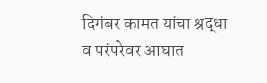दिगंबर कामत यांचा श्रद्धा व परंपरेवर आघात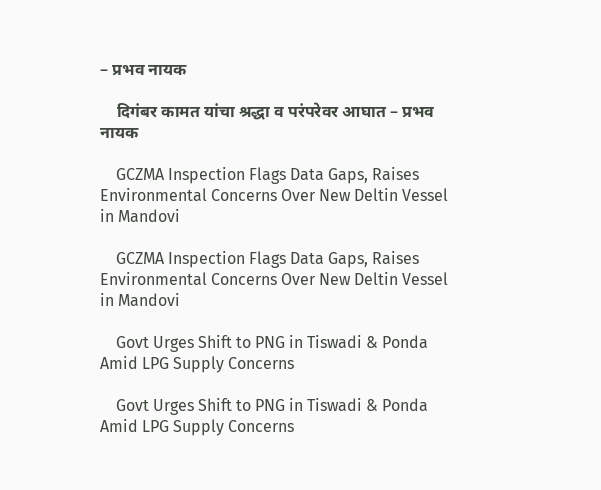– प्रभव नायक

    दिगंबर कामत यांचा श्रद्धा व परंपरेवर आघात – प्रभव नायक

    GCZMA Inspection Flags Data Gaps, Raises Environmental Concerns Over New Deltin Vessel in Mandovi

    GCZMA Inspection Flags Data Gaps, Raises Environmental Concerns Over New Deltin Vessel in Mandovi

    Govt Urges Shift to PNG in Tiswadi & Ponda Amid LPG Supply Concerns

    Govt Urges Shift to PNG in Tiswadi & Ponda Amid LPG Supply Concerns